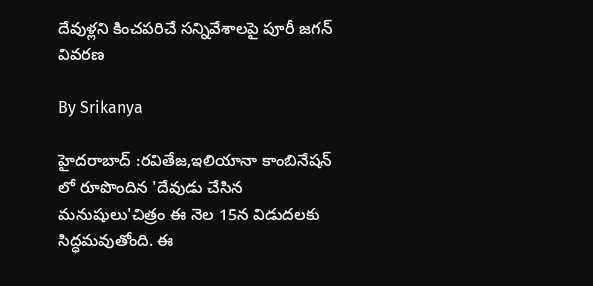దేవుళ్లని కించపరిచే సన్నివేశాలపై పూరీ జగన్ వివరణ

By Srikanya

హైదరాబాద్ :రవితేజ,ఇలియానా కాంబినేషన్ లో రూపొందిన 'దేవుడు చేసిన మనుషులు'చిత్రం ఈ నెల 15న విడుదలకు సిద్ధమవుతోంది. ఈ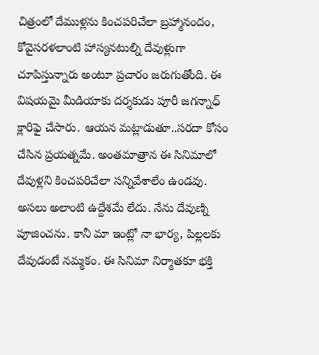చిత్రంలో దేముళ్లను కించపరిచేలా బ్రహ్మానందం, కోవైసరళలాంటి హాస్యనటుల్ని దేవుళ్లుగా చూపిస్తున్నారు అంటూ ప్రచారం జరుగుతోంది. ఈ విషయమై మీడియాకు దర్శకుడు పూరీ జగన్నాధ్ క్లారిఫై చేసారు. ఆయన మట్లాడుతూ..సరదా కోసం చేసిన ప్రయత్నమే. అంతమాత్రాన ఈ సినిమాలో దేవుళ్లని కించపరిచేలా సన్నివేశాలేం ఉండవు. అసలు అలాంటి ఉద్దేశమే లేదు. నేను దేవుణ్ని పూజించను. కానీ మా ఇంట్లో నా భార్య, పిల్లలకు దేవుడంటే నమ్మకం. ఈ సినిమా నిర్మాతకూ భక్తి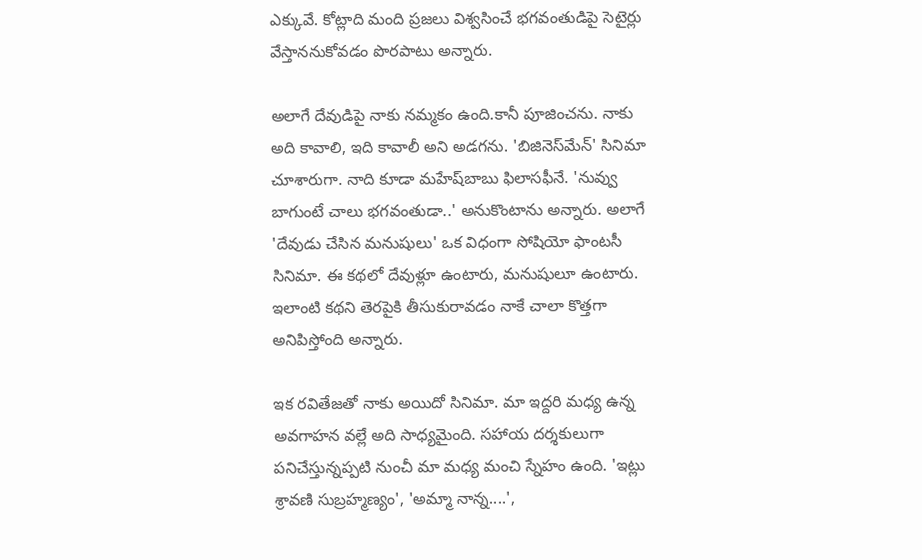ఎక్కువే. కోట్లాది మంది ప్రజలు విశ్వసించే భగవంతుడిపై సెటైర్లు వేస్తాననుకోవడం పొరపాటు అన్నారు.

అలాగే దేవుడిపై నాకు నమ్మకం ఉంది.కానీ పూజించను. నాకు అది కావాలి, ఇది కావాలీ అని అడగను. 'బిజినెస్‌మేన్‌' సినిమా చూశారుగా. నాది కూడా మహేష్‌బాబు ఫిలాసఫీనే. 'నువ్వు బాగుంటే చాలు భగవంతుడా..' అనుకొంటాను అన్నారు. అలాగే 'దేవుడు చేసిన మనుషులు' ఒక విధంగా సోషియో ఫాంటసీ సినిమా. ఈ కథలో దేవుళ్లూ ఉంటారు, మనుషులూ ఉంటారు. ఇలాంటి కథని తెరపైకి తీసుకురావడం నాకే చాలా కొత్తగా అనిపిస్తోంది అన్నారు.

ఇక రవితేజతో నాకు అయిదో సినిమా. మా ఇద్దరి మధ్య ఉన్న అవగాహన వల్లే అది సాధ్యమైంది. సహాయ దర్శకులుగా పనిచేస్తున్నప్పటి నుంచీ మా మధ్య మంచి స్నేహం ఉంది. 'ఇట్లు శ్రావణి సుబ్రహ్మణ్యం', 'అమ్మా నాన్న....',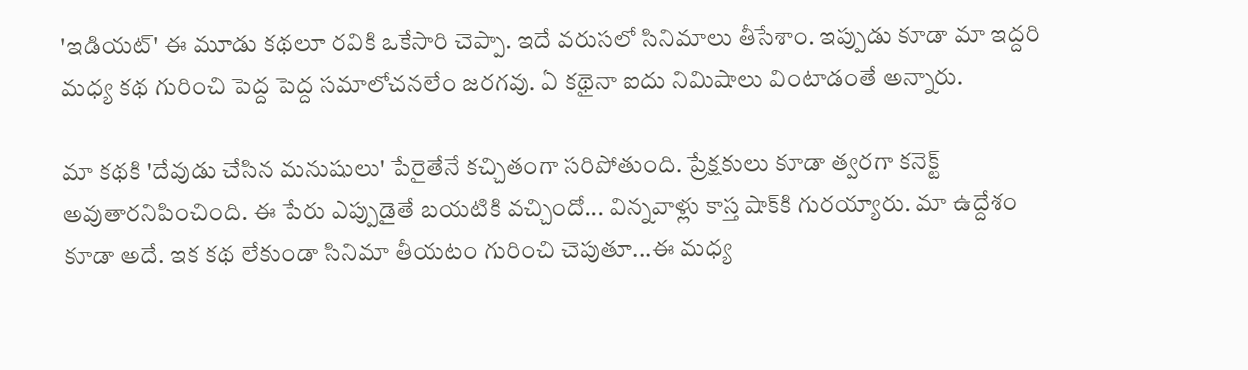'ఇడియట్‌' ఈ మూడు కథలూ రవికి ఒకేసారి చెప్పా. ఇదే వరుసలో సినిమాలు తీసేశాం. ఇప్పుడు కూడా మా ఇద్దరి మధ్య కథ గురించి పెద్ద పెద్ద సమాలోచనలేం జరగవు. ఏ కథైనా ఐదు నిమిషాలు వింటాడంతే అన్నారు.

మా కథకి 'దేవుడు చేసిన మనుషులు' పేరైతేనే కచ్చితంగా సరిపోతుంది. ప్రేక్షకులు కూడా త్వరగా కనెక్ట్‌ అవుతారనిపించింది. ఈ పేరు ఎప్పుడైతే బయటికి వచ్చిందో... విన్నవాళ్లు కాస్త షాక్‌కి గురయ్యారు. మా ఉద్దేశం కూడా అదే. ఇక కథ లేకుండా సినిమా తీయటం గురించి చెపుతూ...ఈ మధ్య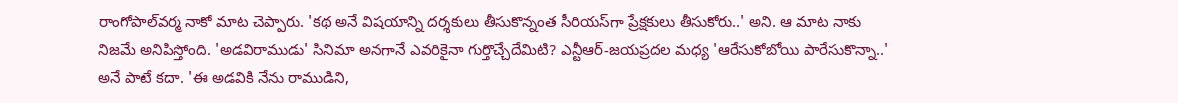రాంగోపాల్‌వర్మ నాకో మాట చెప్పారు. 'కథ అనే విషయాన్ని దర్శకులు తీసుకొన్నంత సీరియస్‌గా ప్రేక్షకులు తీసుకోరు..' అని. ఆ మాట నాకు నిజమే అనిపిస్తోంది. 'అడవిరాముడు' సినిమా అనగానే ఎవరికైనా గుర్తొచ్చేదేమిటి? ఎన్టీఆర్‌-జయప్రదల మధ్య 'ఆరేసుకోబోయి పారేసుకొన్నా..' అనే పాటే కదా. 'ఈ అడవికి నేను రాముడిని,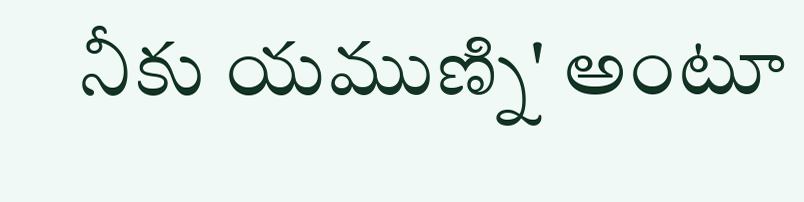నీకు యముణ్ని' అంటూ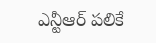ఎన్టీఆర్‌ పలికే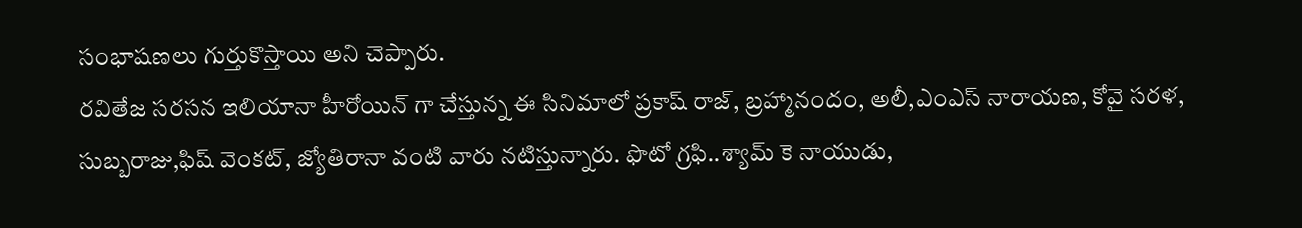సంభాషణలు గుర్తుకొస్తాయి అని చెప్పారు.
రవితేజ సరసన ఇలియానా హీరోయిన్ గా చేస్తున్న ఈ సినిమాలో ప్రకాష్ రాజ్, బ్రహ్మానందం, అలీ,ఎంఎస్ నారాయణ, కోవై సరళ, సుబ్బరాజు,ఫిష్ వెంకట్, జ్యోతిరానా వంటి వారు నటిస్తున్నారు. ఫొటో గ్రఫి..శ్యామ్ కె నాయుడు,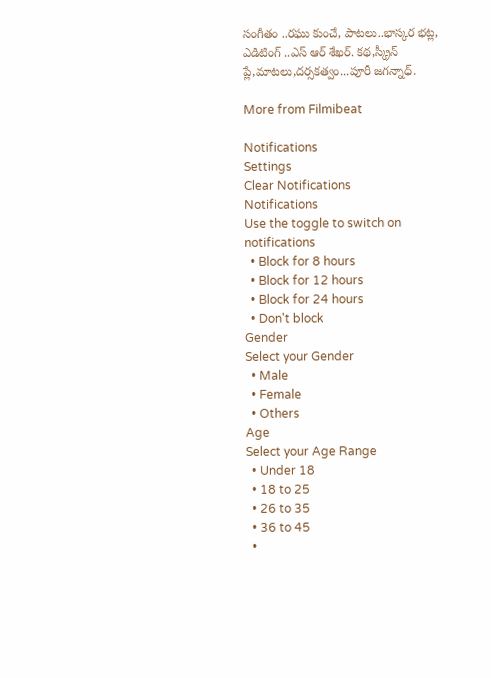సంగీతం ..రఘు కుంచే, పాటలు..భాస్కర భట్ల, ఎడిటింగ్ ..ఎస్ ఆర్ శేఖర్. కథ,స్క్రీన్ ప్లే,మాటలు,దర్సకత్వం...పూరీ జగన్నాధ్.

More from Filmibeat

Notifications
Settings
Clear Notifications
Notifications
Use the toggle to switch on notifications
  • Block for 8 hours
  • Block for 12 hours
  • Block for 24 hours
  • Don't block
Gender
Select your Gender
  • Male
  • Female
  • Others
Age
Select your Age Range
  • Under 18
  • 18 to 25
  • 26 to 35
  • 36 to 45
  •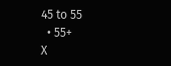45 to 55
  • 55+
X